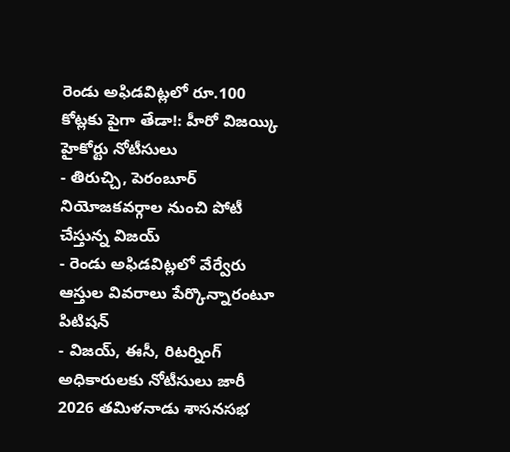రెండు అఫిడవిట్లలో రూ.100 కోట్లకు పైగా తేడా!: హీరో విజయ్కి హైకోర్టు నోటీసులు
- తిరుచ్చి, పెరంబూర్ నియోజకవర్గాల నుంచి పోటీ చేస్తున్న విజయ్
- రెండు అఫిడవిట్లలో వేర్వేరు ఆస్తుల వివరాలు పేర్కొన్నారంటూ పిటిషన్
- విజయ్, ఈసీ, రిటర్నింగ్ అధికారులకు నోటీసులు జారీ
2026 తమిళనాడు శాసనసభ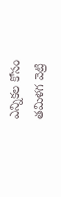ఎన్నికల కోసం తమిళగ వెట్రి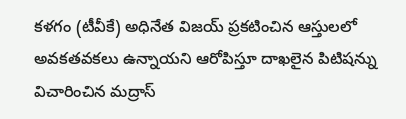కళగం (టీవీకే) అధినేత విజయ్ ప్రకటించిన ఆస్తులలో అవకతవకలు ఉన్నాయని ఆరోపిస్తూ దాఖలైన పిటిషన్ను విచారించిన మద్రాస్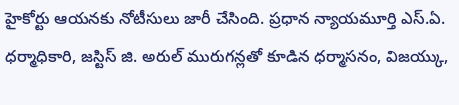హైకోర్టు ఆయనకు నోటీసులు జారీ చేసింది. ప్రధాన న్యాయమూర్తి ఎస్.ఏ. ధర్మాధికారి, జస్టిస్ జి. అరుల్ మురుగన్లతో కూడిన ధర్మాసనం, విజయ్కు,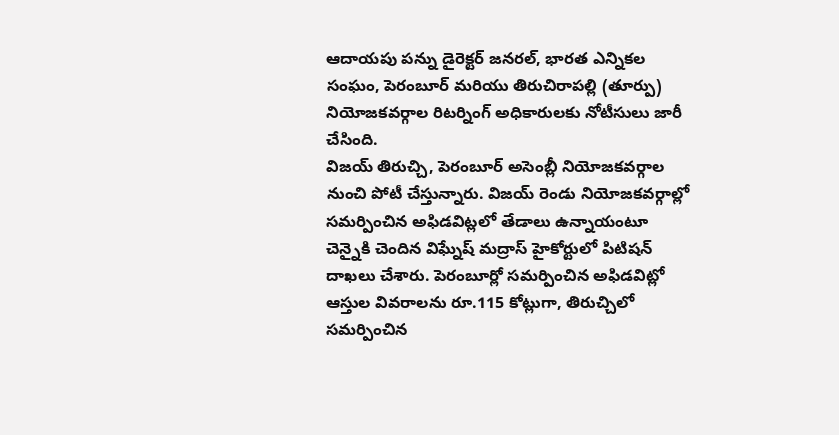ఆదాయపు పన్ను డైరెక్టర్ జనరల్, భారత ఎన్నికల సంఘం, పెరంబూర్ మరియు తిరుచిరాపల్లి (తూర్పు) నియోజకవర్గాల రిటర్నింగ్ అధికారులకు నోటీసులు జారీ చేసింది.
విజయ్ తిరుచ్చి, పెరంబూర్ అసెంబ్లీ నియోజకవర్గాల నుంచి పోటీ చేస్తున్నారు. విజయ్ రెండు నియోజకవర్గాల్లో సమర్పించిన అఫిడవిట్లలో తేడాలు ఉన్నాయంటూ చెన్నైకి చెందిన విఘ్నేష్ మద్రాస్ హైకోర్టులో పిటిషన్ దాఖలు చేశారు. పెరంబూర్లో సమర్పించిన అఫిడవిట్లో ఆస్తుల వివరాలను రూ.115 కోట్లుగా, తిరుచ్చిలో సమర్పించిన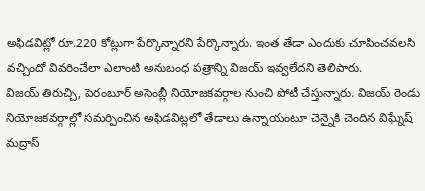అఫిడవిట్లో రూ.220 కోట్లుగా పేర్కొన్నారని పేర్కొన్నారు. ఇంత తేడా ఎందుకు చూపించవలసి వచ్చిందో వివరించేలా ఎలాంటి అనుబంధ పత్రాన్ని విజయ్ ఇవ్వలేదని తెలిపారు.
విజయ్ తిరుచ్చి, పెరంబూర్ అసెంబ్లీ నియోజకవర్గాల నుంచి పోటీ చేస్తున్నారు. విజయ్ రెండు నియోజకవర్గాల్లో సమర్పించిన అఫిడవిట్లలో తేడాలు ఉన్నాయంటూ చెన్నైకి చెందిన విఘ్నేష్ మద్రాస్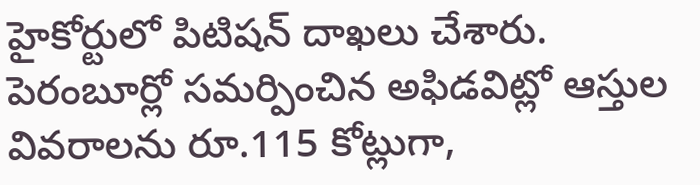హైకోర్టులో పిటిషన్ దాఖలు చేశారు. పెరంబూర్లో సమర్పించిన అఫిడవిట్లో ఆస్తుల వివరాలను రూ.115 కోట్లుగా,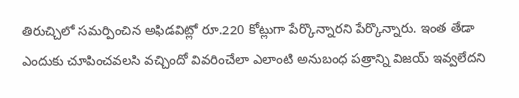తిరుచ్చిలో సమర్పించిన అఫిడవిట్లో రూ.220 కోట్లుగా పేర్కొన్నారని పేర్కొన్నారు. ఇంత తేడా ఎందుకు చూపించవలసి వచ్చిందో వివరించేలా ఎలాంటి అనుబంధ పత్రాన్ని విజయ్ ఇవ్వలేదని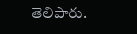తెలిపారు.